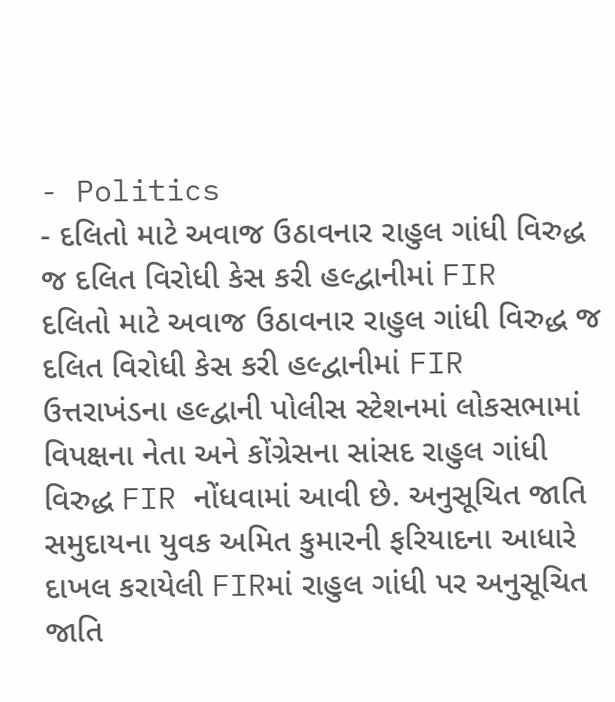- Politics
- દલિતો માટે અવાજ ઉઠાવનાર રાહુલ ગાંધી વિરુદ્ધ જ દલિત વિરોધી કેસ કરી હલ્દ્વાનીમાં FIR
દલિતો માટે અવાજ ઉઠાવનાર રાહુલ ગાંધી વિરુદ્ધ જ દલિત વિરોધી કેસ કરી હલ્દ્વાનીમાં FIR
ઉત્તરાખંડના હલ્દ્વાની પોલીસ સ્ટેશનમાં લોકસભામાં વિપક્ષના નેતા અને કોંગ્રેસના સાંસદ રાહુલ ગાંધી વિરુદ્ધ FIR નોંધવામાં આવી છે. અનુસૂચિત જાતિ સમુદાયના યુવક અમિત કુમારની ફરિયાદના આધારે દાખલ કરાયેલી FIRમાં રાહુલ ગાંધી પર અનુસૂચિત જાતિ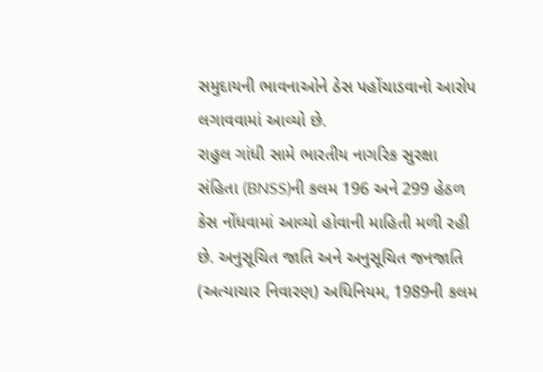સમુદાયની ભાવનાઓને ઠેસ પહોંચાડવાનો આરોપ લગાવવામાં આવ્યો છે.
રાહુલ ગાંધી સામે ભારતીય નાગરિક સુરક્ષા સંહિતા (BNSS)ની કલમ 196 અને 299 હેઠળ કેસ નોંધવામાં આવ્યો હોવાની માહિતી મળી રહી છે. અનુસૂચિત જાતિ અને અનુસૂચિત જનજાતિ (અત્યાચાર નિવારણ) અધિનિયમ, 1989ની કલમ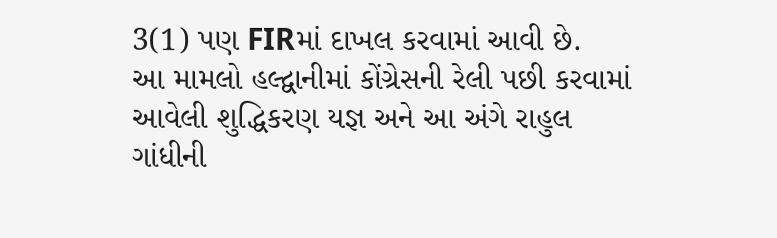3(1) પણ FIRમાં દાખલ કરવામાં આવી છે.
આ મામલો હલ્દ્વાનીમાં કોંગ્રેસની રેલી પછી કરવામાં આવેલી શુદ્ધિકરણ યજ્ઞ અને આ અંગે રાહુલ ગાંધીની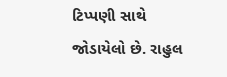ટિપ્પણી સાથે જોડાયેલો છે. રાહુલ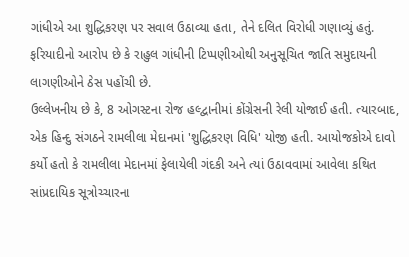ગાંધીએ આ શુદ્ધિકરણ પર સવાલ ઉઠાવ્યા હતા, તેને દલિત વિરોધી ગણાવ્યું હતું. ફરિયાદીનો આરોપ છે કે રાહુલ ગાંધીની ટિપ્પણીઓથી અનુસૂચિત જાતિ સમુદાયની લાગણીઓને ઠેસ પહોંચી છે.
ઉલ્લેખનીય છે કે, 8 ઓગસ્ટના રોજ હલ્દ્વાનીમાં કોંગ્રેસની રેલી યોજાઈ હતી. ત્યારબાદ, એક હિન્દુ સંગઠને રામલીલા મેદાનમાં 'શુદ્ધિકરણ વિધિ' યોજી હતી. આયોજકોએ દાવો કર્યો હતો કે રામલીલા મેદાનમાં ફેલાયેલી ગંદકી અને ત્યાં ઉઠાવવામાં આવેલા કથિત સાંપ્રદાયિક સૂત્રોચ્ચારના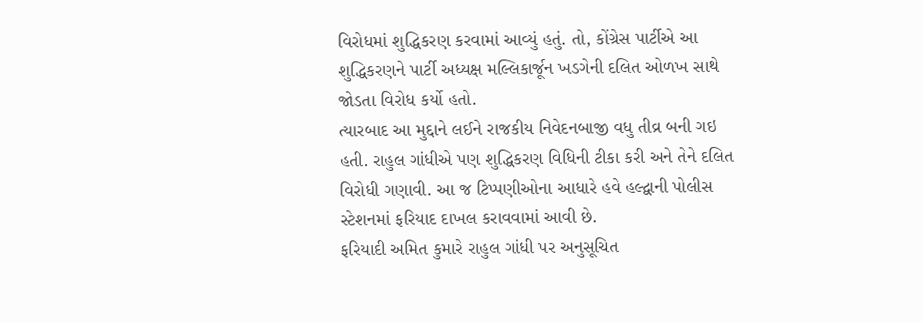વિરોધમાં શુદ્ધિકરણ કરવામાં આવ્યું હતું. તો, કોંગ્રેસ પાર્ટીએ આ શુદ્ધિકરણને પાર્ટી અધ્યક્ષ મલ્લિકાર્જૂન ખડગેની દલિત ઓળખ સાથે જોડતા વિરોધ કર્યો હતો.
ત્યારબાદ આ મુદ્દાને લઈને રાજકીય નિવેદનબાજી વધુ તીવ્ર બની ગઇ હતી. રાહુલ ગાંધીએ પણ શુદ્ધિકરણ વિધિની ટીકા કરી અને તેને દલિત વિરોધી ગણાવી. આ જ ટિપ્પણીઓના આધારે હવે હલ્દ્વાની પોલીસ સ્ટેશનમાં ફરિયાદ દાખલ કરાવવામાં આવી છે.
ફરિયાદી અમિત કુમારે રાહુલ ગાંધી પર અનુસૂચિત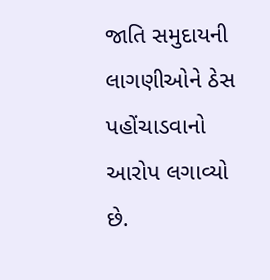જાતિ સમુદાયની લાગણીઓને ઠેસ પહોંચાડવાનો આરોપ લગાવ્યો છે.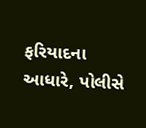ફરિયાદના આધારે, પોલીસે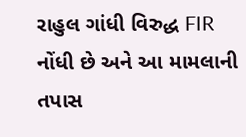રાહુલ ગાંધી વિરુદ્ધ FIR નોંધી છે અને આ મામલાની તપાસ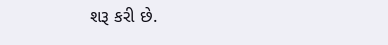શરૂ કરી છે.